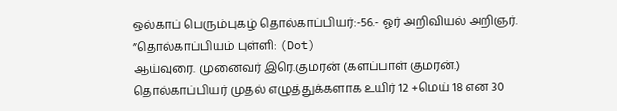ஒல்காப் பெரும்புகழ் தொல்காப்பியர்:-56.- ஓர் அறிவியல் அறிஞர்.
”தொல்காப்பியம் புள்ளி: (Dot)
ஆய்வுரை. முனைவர் இரெ.குமரன் (களப்பாள் குமரன்.)
தொல்காப்பியர் முதல் எழுத்துக்களாக உயிர் 12 +மெய் 18 என 30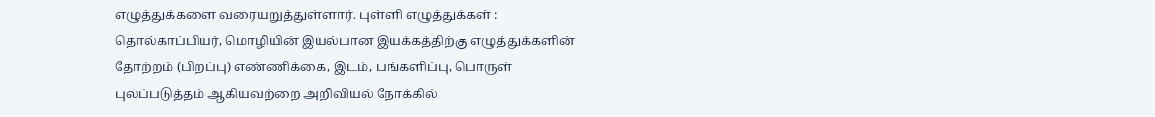எழுத்துக்களை வரையறுத்துள்ளார். புள்ளி எழுத்துக்கள் : தொல்காப்பியர், மொழியின் இயல்பான இயக்கத்திற்கு எழுத்துக்களின் தோற்றம் (பிறப்பு) எண்ணிக்கை, இடம், பங்களிப்பு, பொருள் புலப்படுத்தம் ஆகியவற்றை அறிவியல் நோக்கில்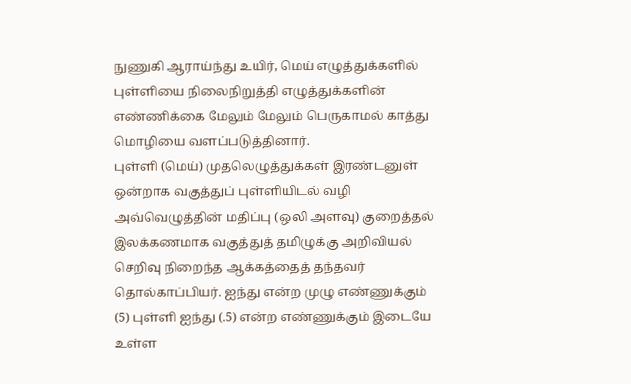நுணுகி ஆராய்ந்து உயிர், மெய் எழுத்துக்களில் புள்ளியை நிலைநிறுத்தி எழுத்துக்களின் எண்ணிக்கை மேலும் மேலும் பெருகாமல் காத்து மொழியை வளப்படுத்தினார்.
புள்ளி (மெய்) முதலெழுத்துக்கள் இரண்டனுள் ஒன்றாக வகுத்துப் புள்ளியிடல் வழி அவ்வெழுத்தின் மதிப்பு (ஒலி அளவு) குறைத்தல் இலக்கணமாக வகுத்துத் தமிழுக்கு அறிவியல் செறிவு நிறைந்த ஆக்கத்தைத் தந்தவர் தொல்காப்பியர். ஐந்து என்ற முழு எண்ணுக்கும் (5) புள்ளி ஐந்து (.5) என்ற எண்ணுக்கும் இடையே உள்ள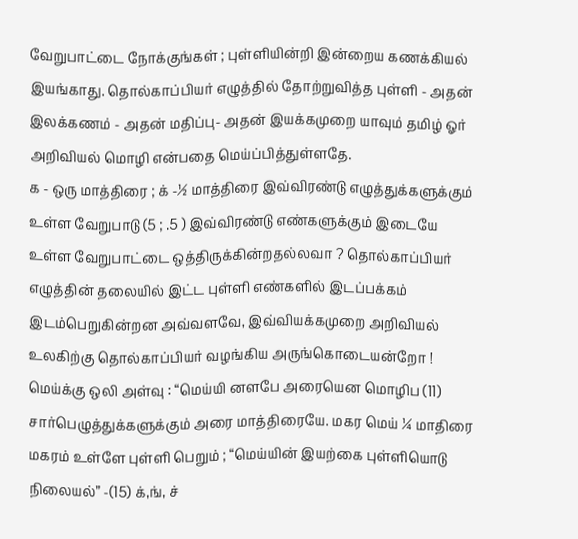வேறுபாட்டை நோக்குங்கள் ; புள்ளியின்றி இன்றைய கணக்கியல் இயங்காது. தொல்காப்பியர் எழுத்தில் தோற்றுவித்த புள்ளி - அதன் இலக்கணம் - அதன் மதிப்பு- அதன் இயக்கமுறை யாவும் தமிழ் ஓர் அறிவியல் மொழி என்பதை மெய்ப்பித்துள்ளதே.
க - ஒரு மாத்திரை ; க் -½ மாத்திரை இவ்விரண்டு எழுத்துக்களுக்கும் உள்ள வேறுபாடு (5 ; .5 ) இவ்விரண்டு எண்களுக்கும் இடையே உள்ள வேறுபாட்டை ஒத்திருக்கின்றதல்லவா ? தொல்காப்பியர் எழுத்தின் தலையில் இட்ட புள்ளி எண்களில் இடப்பக்கம் இடம்பெறுகின்றன அவ்வளவே, இவ்வியக்கமுறை அறிவியல் உலகிற்கு தொல்காப்பியர் வழங்கிய அருங்கொடையன்றோ ! மெய்க்கு ஒலி அள்வு : “மெய்யி னளபே அரையென மொழிப (11) சார்பெழுத்துக்களுக்கும் அரை மாத்திரையே. மகர மெய் ¼ மாதிரை மகரம் உள்ளே புள்ளி பெறும் ; “மெய்யின் இயற்கை புள்ளியொடு நிலையல்” -(15) க்,ங், ச்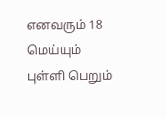எனவரும் 18 மெய்யும் புள்ளி பெறும்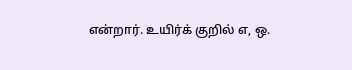என்றார். உயிர்க் குறில் எ, ஒ.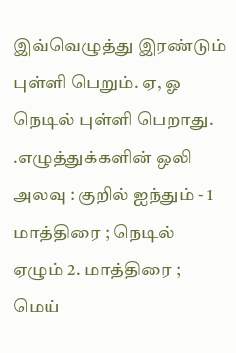இவ்வெழுத்து இரண்டும் புள்ளி பெறும். ஏ, ஓ நெடில் புள்ளி பெறாது. .எழுத்துக்களின் ஒலி அலவு : குறில் ஐந்தும் - 1 மாத்திரை ; நெடில் ஏழும் 2. மாத்திரை ; மெய்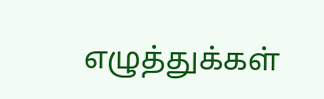எழுத்துக்கள்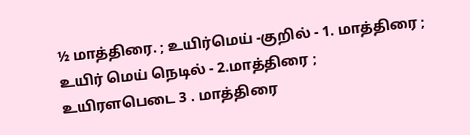½ மாத்திரை. ; உயிர்மெய் -குறில் - 1. மாத்திரை ; உயிர் மெய் நெடில் - 2.மாத்திரை ; உயிரளபெடை 3 . மாத்திரை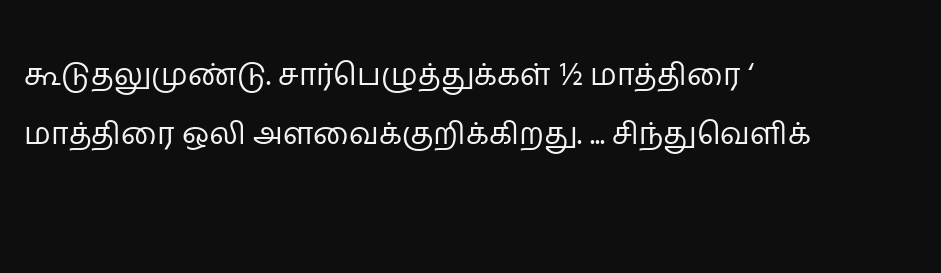கூடுதலுமுண்டு. சார்பெழுத்துக்கள் ½ மாத்திரை ‘ மாத்திரை ஒலி அளவைக்குறிக்கிறது. ... சிந்துவெளிக்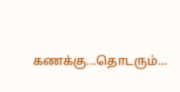கணக்கு...தொடரும்...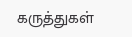கருத்துகள்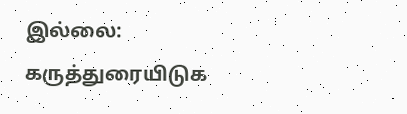இல்லை:
கருத்துரையிடுக